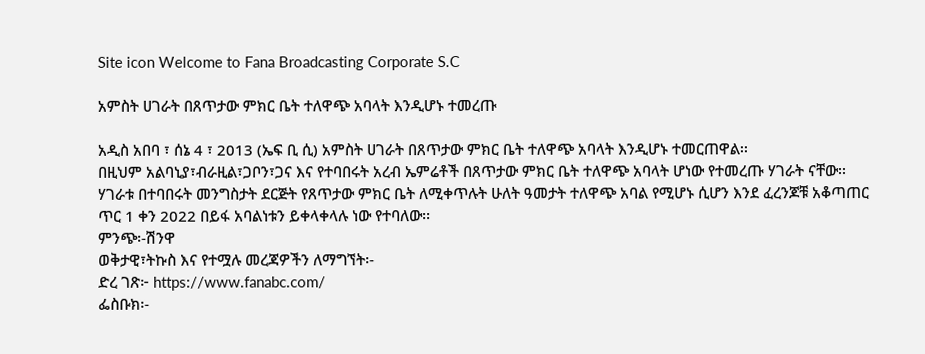Site icon Welcome to Fana Broadcasting Corporate S.C

አምስት ሀገራት በጸጥታው ምክር ቤት ተለዋጭ አባላት እንዲሆኑ ተመረጡ

አዲስ አበባ ፣ ሰኔ 4 ፣ 2013 (ኤፍ ቢ ሲ) አምስት ሀገራት በጸጥታው ምክር ቤት ተለዋጭ አባላት እንዲሆኑ ተመርጠዋል፡፡
በዚህም አልባኒያ፣ብራዚል፣ጋቦን፣ጋና እና የተባበሩት አረብ ኤምሬቶች በጸጥታው ምክር ቤት ተለዋጭ አባላት ሆነው የተመረጡ ሃገራት ናቸው፡፡
ሃገራቱ በተባበሩት መንግስታት ደርጅት የጸጥታው ምክር ቤት ለሚቀጥሉት ሁለት ዓመታት ተለዋጭ አባል የሚሆኑ ሲሆን እንደ ፈረንጆቹ አቆጣጠር ጥር 1 ቀን 2022 በይፋ አባልነቱን ይቀላቀላሉ ነው የተባለው፡፡
ምንጭ፡-ሽንዋ
ወቅታዊ፣ትኩስ እና የተሟሉ መረጃዎችን ለማግኘት፡-
ድረ ገጽ፦ https://www.fanabc.com/
ፌስቡክ፡-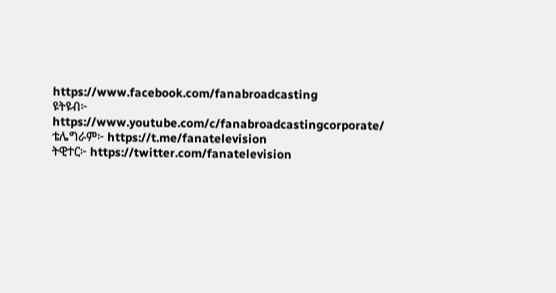https://www.facebook.com/fanabroadcasting
ዩትዩብ፦ https://www.youtube.com/c/fanabroadcastingcorporate/
ቴሌግራም፦ https://t.me/fanatelevision
ትዊተር፦ https://twitter.com/fanatelevision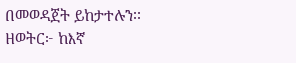በመወዳጀት ይከታተሉን፡፡
ዘወትር፦ ከእኛ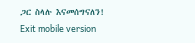ጋር ስላሉ እናመሰግናለን!
Exit mobile version